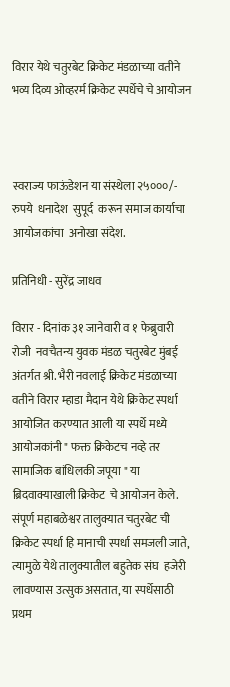विरार येथे चतुरबेट क्रिकेट मंडळाच्या वतीने भव्य दिव्य ओव्हरर्म क्रिकेट स्पर्धेचे चे आयोजन



स्वराज्य फाऊंडेशन या संस्थेला २५०००/- रुपये  धनादेश  सुपूर्द  करून समाज कार्याचा आयोजकांचा  अनोखा संदेश.

प्रतिनिधी - सुरेंद्र जाधव

विरार - दिनांक ३१ जानेवारी व १ फेब्रुवारी रोजी  नवचैतन्य युवक मंडळ चतुरबेट मुंबई अंतर्गत श्री. भैरी नवलाई क्रिकेट मंडळाच्या वतीने विरार म्हाडा मैदान येथे क्रिकेट स्पर्धा आयोजित करण्यात आली या स्पर्धे मध्ये आयोजकांनी " फक्त क्रिकेटच नव्हे तर सामाजिक बांधिलकी जपूया " या ब्रिदवाक्याखाली क्रिकेट  चे आयोजन केले.  संपूर्ण महाबळेश्वर तालुक्यात चतुरबेट ची क्रिकेट स्पर्धा हि मानाची स्पर्धा समजली जाते, त्यामुळे येथे तालुक्यातील बहुतेक संघ  हजेरी लावण्यास उत्सुक असतात, या स्पर्धेसाठी प्रथम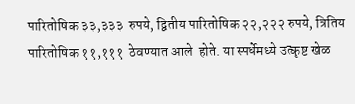पारितोषिक ३३,३३३  रुपये, द्वितीय पारितोषिक २२,२२२ रुपये, त्रितिय पारितोषिक ११,१११  ठेवण्यात आले  होते. या स्पर्धेमध्ये उत्कृष्ट खेळ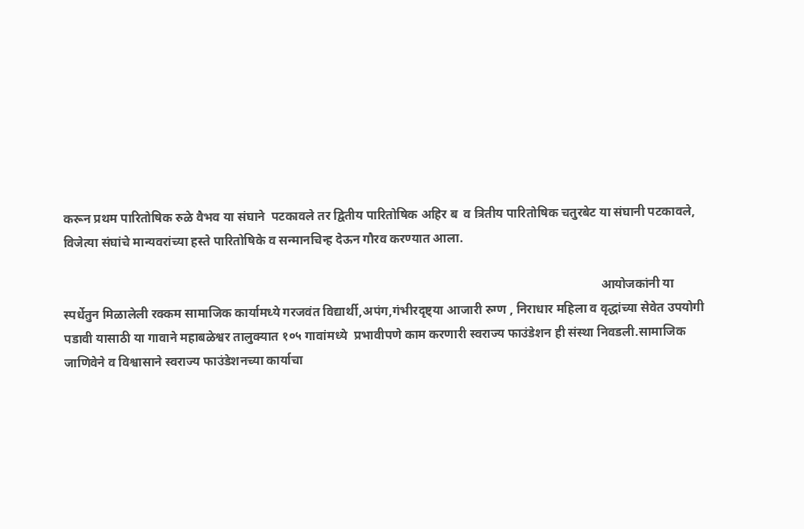करून प्रथम पारितोषिक रुळे वैभव या संघाने  पटकावले तर द्वितीय पारितोषिक अहिर ब  व त्रितीय पारितोषिक चतुरबेट या संघानी पटकावले, विजेत्या संघांचे मान्यवरांच्या हस्ते पारितोषिके व सन्मानचिन्ह देऊन गौरव करण्यात आला.

                                                                                                                                                                            आयोजकांनी या स्पर्धेतुन मिळालेली रक्कम सामाजिक कार्यामध्ये गरजवंत विद्यार्थी,अपंग,गंभीरदृष्ट्या आजारी रुग्ण , निराधार महिला व वृद्धांच्या सेवेत उपयोगी पडावी यासाठी या गावाने महाबळेश्वर तालुक्यात १०५ गावांमध्ये  प्रभावीपणे काम करणारी स्वराज्य फाउंडेशन ही संस्था निवडली.सामाजिक जाणिवेने व विश्वासाने स्वराज्य फाउंडेशनच्या कार्याचा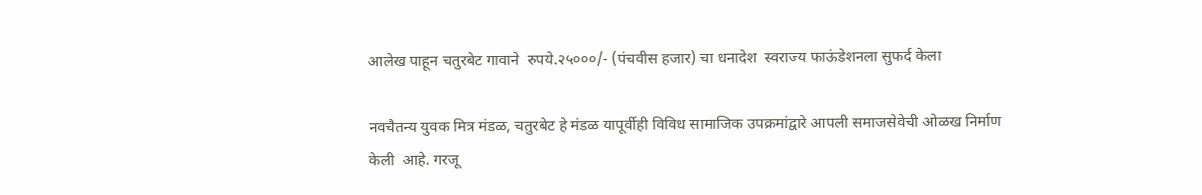आलेख पाहून चतुरबेट गावाने  रुपये.२५०००/- (पंचवीस हजार) चा धनादेश  स्वराज्य फाऊंडेशनला सुफर्द केला

नवचैतन्य युवक मित्र मंडळ, चतुरबेट हे मंडळ यापूर्वीही विविध सामाजिक उपक्रमांद्वारे आपली समाजसेवेची ओळख निर्माण केली  आहे. गरजू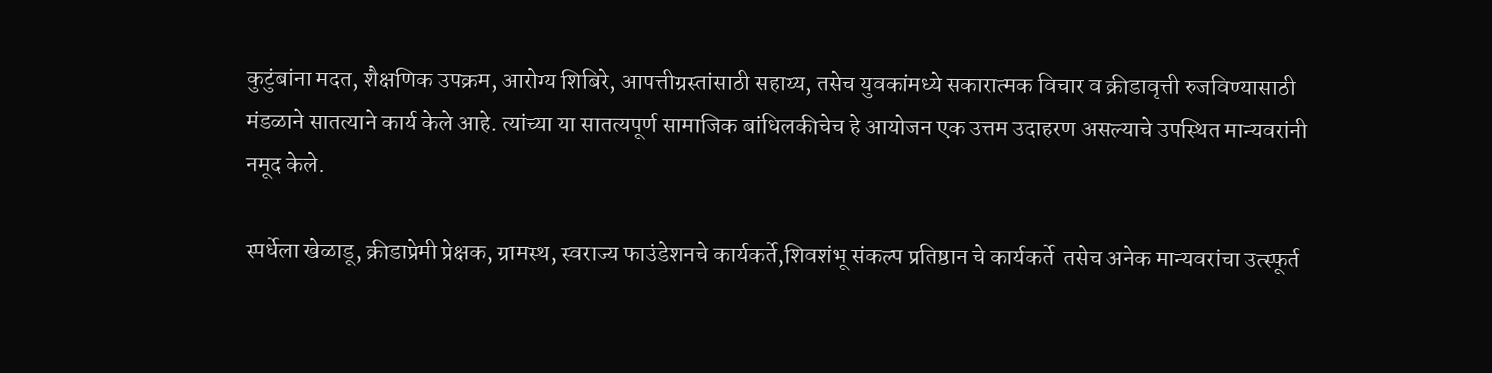कुटुंबांना मदत, शैक्षणिक उपक्रम, आरोग्य शिबिरे, आपत्तीग्रस्तांसाठी सहाय्य, तसेच युवकांमध्ये सकारात्मक विचार व क्रीडावृत्ती रुजविण्यासाठी मंडळाने सातत्याने कार्य केले आहे. त्यांच्या या सातत्यपूर्ण सामाजिक बांधिलकीचेच हे आयोजन एक उत्तम उदाहरण असल्याचे उपस्थित मान्यवरांनी नमूद केले.

स्पर्धेला खेळाडू, क्रीडाप्रेमी प्रेक्षक, ग्रामस्थ, स्वराज्य फाउंडेशनचे कार्यकर्ते,शिवशंभू संकल्प प्रतिष्ठान चे कार्यकर्ते  तसेच अनेक मान्यवरांचा उत्स्फूर्त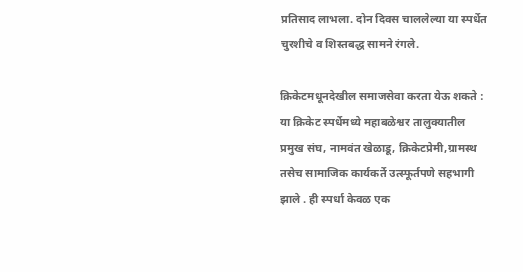प्रतिसाद लाभला. दोन दिवस चाललेल्या या स्पर्धेत चुरशीचे व शिस्तबद्ध सामने रंगले.

क्रिकेटमधूनदेखील समाजसेवा करता येऊ शकते : या क्रिकेट स्पर्धेमध्ये महाबळेश्वर तालुक्यातील   प्रमुख संघ, नामवंत खेळाडू, क्रिकेटप्रेमी,ग्रामस्थ  तसेच सामाजिक कार्यकर्ते उत्स्फूर्तपणे सहभागी झाले . ही स्पर्धा केवळ एक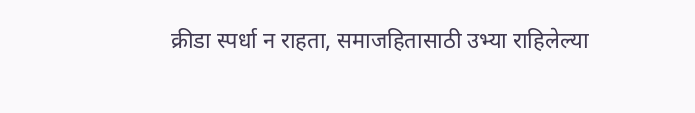क्रीडा स्पर्धा न राहता, समाजहितासाठी उभ्या राहिलेल्या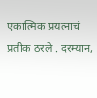एकात्मिक प्रयत्नाचं प्रतीक ठरले . दरम्यान,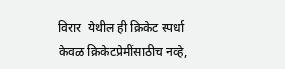विरार  येथील ही क्रिकेट स्पर्धा केवळ क्रिकेटप्रेमींसाठीच नव्हे,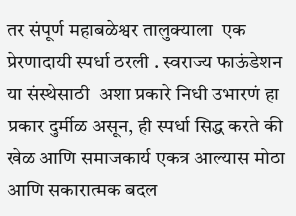तर संपूर्ण महाबळेश्वर तालुक्याला  एक प्रेरणादायी स्पर्धा ठरली . स्वराज्य फाऊंडेशन या संस्थेसाठी  अशा प्रकारे निधी उभारणं हा प्रकार दुर्मीळ असून, ही स्पर्धा सिद्ध करते की खेळ आणि समाजकार्य एकत्र आल्यास मोठा आणि सकारात्मक बदल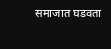समाजात घडवता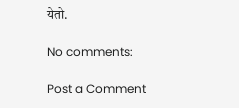येतो.

No comments:

Post a Comment